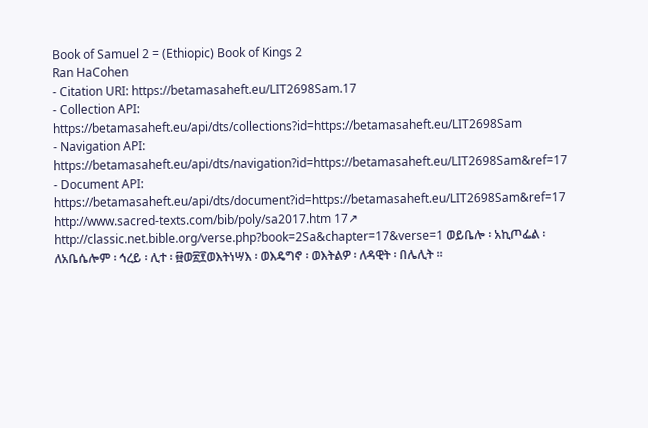Book of Samuel 2 = (Ethiopic) Book of Kings 2
Ran HaCohen
- Citation URI: https://betamasaheft.eu/LIT2698Sam.17
- Collection API: https://betamasaheft.eu/api/dts/collections?id=https://betamasaheft.eu/LIT2698Sam
- Navigation API: https://betamasaheft.eu/api/dts/navigation?id=https://betamasaheft.eu/LIT2698Sam&ref=17
- Document API: https://betamasaheft.eu/api/dts/document?id=https://betamasaheft.eu/LIT2698Sam&ref=17
http://www.sacred-texts.com/bib/poly/sa2017.htm 17↗ http://classic.net.bible.org/verse.php?book=2Sa&chapter=17&verse=1 ወይቤሎ ፡ አኪጦፌል ፡ ለአቤሴሎም ፡ ኅረይ ፡ ሊተ ፡ ፼ወ፳፻ወእትነሣእ ፡ ወእዴግኖ ፡ ወእትልዎ ፡ ለዳዊት ፡ በሌሊት ።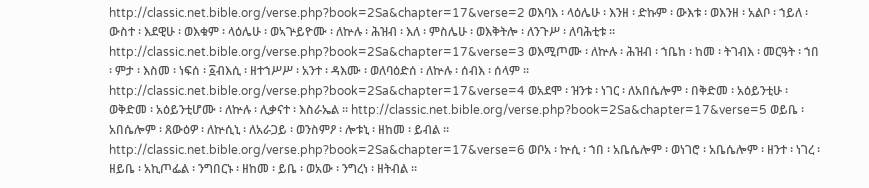http://classic.net.bible.org/verse.php?book=2Sa&chapter=17&verse=2 ወእባእ ፡ ላዕሌሁ ፡ እንዘ ፡ ድኩም ፡ ውእቱ ፡ ወእንዘ ፡ አልቦ ፡ ኀይለ ፡ ውስተ ፡ እደዊሁ ፡ ወእቁም ፡ ላዕሌሁ ፡ ወኣጕይዮሙ ፡ ለኵሉ ፡ ሕዝብ ፡ እለ ፡ ምስሌሁ ፡ ወእቅትሎ ፡ ለንጉሥ ፡ ለባሕቲቱ ። http://classic.net.bible.org/verse.php?book=2Sa&chapter=17&verse=3 ወእሚጦሙ ፡ ለኵሉ ፡ ሕዝብ ፡ ኀቤከ ፡ ከመ ፡ ትገብእ ፡ መርዓት ፡ ኀበ ፡ ምታ ፡ እስመ ፡ ነፍሰ ፡ ፩ብእሲ ፡ ዘተኀሥሥ ፡ አንተ ፡ ዳእሙ ፡ ወለባዕድሰ ፡ ለኵሉ ፡ ሰብእ ፡ ሰላም ። http://classic.net.bible.org/verse.php?book=2Sa&chapter=17&verse=4 ወአደሞ ፡ ዝንቱ ፡ ነገር ፡ ለአበሴሎም ፡ በቅድመ ፡ አዕይንቲሁ ፡ ወቅድመ ፡ አዕይንቲሆሙ ፡ ለኵሉ ፡ ሊቃናተ ፡ እስራኤል ። http://classic.net.bible.org/verse.php?book=2Sa&chapter=17&verse=5 ወይቤ ፡ አበሴሎም ፡ ጸውዕዎ ፡ ለኵሲኒ ፡ ለአራጋይ ፡ ወንስምዖ ፡ ሎቱኒ ፡ ዘከመ ፡ ይብል ። http://classic.net.bible.org/verse.php?book=2Sa&chapter=17&verse=6 ወቦአ ፡ ኵሲ ፡ ኀበ ፡ አቤሴሎም ፡ ወነገሮ ፡ አቤሴሎም ፡ ዘንተ ፡ ነገረ ፡ ዘይቤ ፡ አኪጦፌል ፡ ንግበርኑ ፡ ዘከመ ፡ ይቤ ፡ ወአው ፡ ንግረነ ፡ ዘትብል ።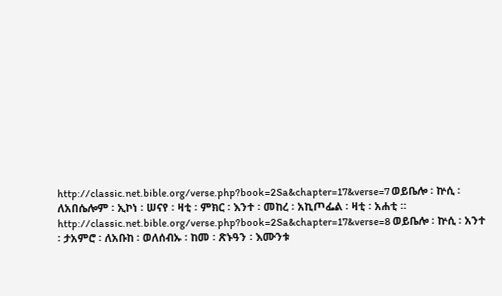http://classic.net.bible.org/verse.php?book=2Sa&chapter=17&verse=7 ወይቤሎ ፡ ኵሲ ፡ ለአበሴሎም ፡ ኢኮነ ፡ ሠናየ ፡ ዛቲ ፡ ምክር ፡ እንተ ፡ መከረ ፡ አኪጦፌል ፡ ዛቲ ፡ አሐቲ ። http://classic.net.bible.org/verse.php?book=2Sa&chapter=17&verse=8 ወይቤሎ ፡ ኵሲ ፡ አንተ ፡ ታአምሮ ፡ ለአቡከ ፡ ወለሰብኡ ፡ ከመ ፡ ጽኑዓን ፡ እሙንቱ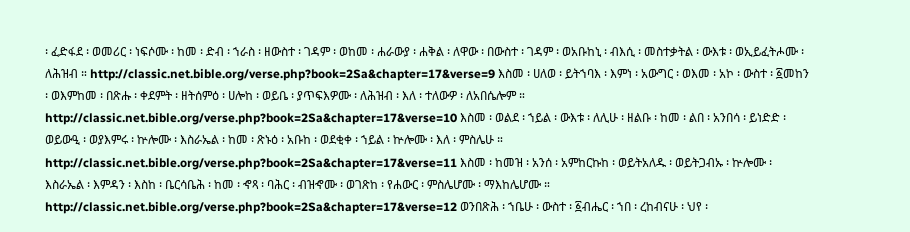፡ ፈድፋደ ፡ ወመሪር ፡ ነፍሶሙ ፡ ከመ ፡ ድብ ፡ ኀራስ ፡ ዘውስተ ፡ ገዳም ፡ ወከመ ፡ ሐራውያ ፡ ሐቅል ፡ ለዋው ፡ በውስተ ፡ ገዳም ፡ ወአቡከኒ ፡ ብእሲ ፡ መስተቃትል ፡ ውእቱ ፡ ወኢይፈትሖሙ ፡ ለሕዝብ ። http://classic.net.bible.org/verse.php?book=2Sa&chapter=17&verse=9 እስመ ፡ ሀለወ ፡ ይትኀባእ ፡ እምነ ፡ አውግር ፡ ወእመ ፡ አኮ ፡ ውስተ ፡ ፩መከን ፡ ወእምከመ ፡ በጽሑ ፡ ቀደምት ፡ ዘትሰምዕ ፡ ሀሎከ ፡ ወይቤ ፡ ያጥፍእዎሙ ፡ ለሕዝብ ፡ እለ ፡ ተለውዎ ፡ ለአበሴሎም ። http://classic.net.bible.org/verse.php?book=2Sa&chapter=17&verse=10 እስመ ፡ ወልደ ፡ ኀይል ፡ ውእቱ ፡ ለሊሁ ፡ ዘልቡ ፡ ከመ ፡ ልበ ፡ አንበሳ ፡ ይነድድ ፡ ወይውዒ ፡ ወያእምሩ ፡ ኵሎሙ ፡ እስራኤል ፡ ከመ ፡ ጽኑዕ ፡ አቡከ ፡ ወደቂቀ ፡ ኀይል ፡ ኵሎሙ ፡ እለ ፡ ምስሌሁ ። http://classic.net.bible.org/verse.php?book=2Sa&chapter=17&verse=11 እስመ ፡ ከመዝ ፡ አንሰ ፡ አምከርኩከ ፡ ወይትአለዱ ፡ ወይትጋብኡ ፡ ኵሎሙ ፡ እስራኤል ፡ እምዳን ፡ እስከ ፡ ቤርሳቤሕ ፡ ከመ ፡ ኆጻ ፡ ባሕር ፡ ብዝኆሙ ፡ ወገጽከ ፡ የሐውር ፡ ምስሌሆሙ ፡ ማእከሌሆሙ ። http://classic.net.bible.org/verse.php?book=2Sa&chapter=17&verse=12 ወንበጽሕ ፡ ኀቤሁ ፡ ውስተ ፡ ፩ብሔር ፡ ኀበ ፡ ረከብናሁ ፡ ህየ ፡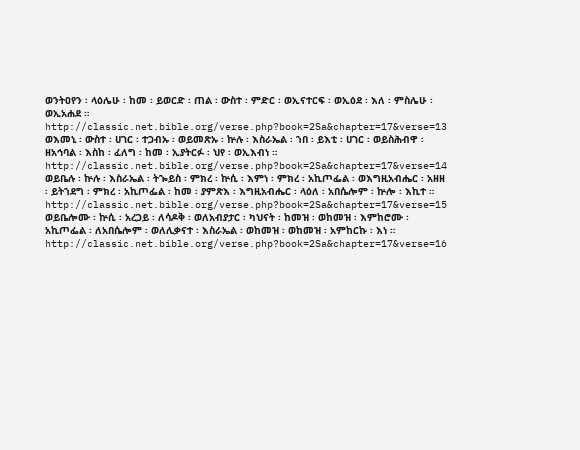ወንትዐየን ፡ ላዕሌሁ ፡ ከመ ፡ ይወርድ ፡ ጠል ፡ ውስተ ፡ ምድር ፡ ወኢናተርፍ ፡ ወኢዕደ ፡ እለ ፡ ምስሌሁ ፡ ወኢአሐደ ። http://classic.net.bible.org/verse.php?book=2Sa&chapter=17&verse=13 ወእመኒ ፡ ውስተ ፡ ሀገር ፡ ተጋብኡ ፡ ወይመጽኡ ፡ ኵሉ ፡ እስራኤል ፡ ኀበ ፡ ይእቲ ፡ ሀገር ፡ ወይስሕብዋ ፡ ዘአኅባል ፡ እስከ ፡ ፈለግ ፡ ከመ ፡ ኢያትርፉ ፡ ህየ ፡ ወኢእብነ ። http://classic.net.bible.org/verse.php?book=2Sa&chapter=17&verse=14 ወይቤሉ ፡ ኵሉ ፡ እስራኤል ፡ ትኈይስ ፡ ምክረ ፡ ኵሲ ፡ እምነ ፡ ምክረ ፡ አኪጦፌል ፡ ወእግዚአብሔር ፡ አዘዘ ፡ ይትኀደግ ፡ ምክረ ፡ አኪጦፌል ፡ ከመ ፡ ያምጽእ ፡ እግዚአብሔር ፡ ላዕለ ፡ አበሴሎም ፡ ኵሎ ፡ እኪተ ። http://classic.net.bible.org/verse.php?book=2Sa&chapter=17&verse=15 ወይቤሎሙ ፡ ኵሲ ፡ አረጋይ ፡ ለሳዶቅ ፡ ወለአብያታር ፡ ካህናት ፡ ከመዝ ፡ ወከመዝ ፡ እምከሮሙ ፡ አኪጦፌል ፡ ለአበሴሎም ፡ ወለሊቃናተ ፡ እስራኤል ፡ ወከመዝ ፡ ወከመዝ ፡ አምከርኩ ፡ እነ ። http://classic.net.bible.org/verse.php?book=2Sa&chapter=17&verse=16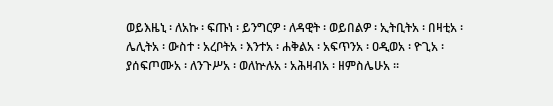ወይእዜኒ ፡ ለአኩ ፡ ፍጡነ ፡ ይንግርዎ ፡ ለዳዊት ፡ ወይበልዎ ፡ ኢትቢትአ ፡ በዛቲአ ፡ ሌሊትአ ፡ ውስተ ፡ አረቦትአ ፡ እንተአ ፡ ሐቅልአ ፡ አፍጥንአ ፡ ዐዲወአ ፡ ዮጊአ ፡ ያሰፍጦሙአ ፡ ለንጉሥአ ፡ ወለኵሉአ ፡ አሕዛብአ ፡ ዘምስሌሁአ ።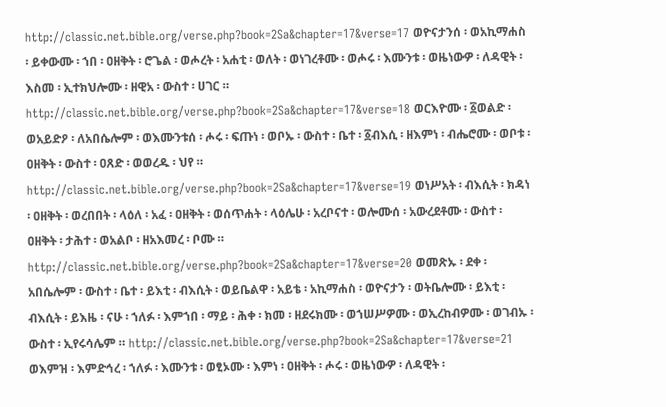http://classic.net.bible.org/verse.php?book=2Sa&chapter=17&verse=17 ወዮናታንሰ ፡ ወአኪማሐስ ፡ ይቀውሙ ፡ ኀበ ፡ ዐዘቅት ፡ ሮጌል ፡ ወሖረት ፡ አሐቲ ፡ ወለት ፡ ወነገረቶሙ ፡ ወሖሩ ፡ እሙንቱ ፡ ወዜነውዎ ፡ ለዳዊት ፡ እስመ ፡ ኢተክህሎሙ ፡ ዘዊአ ፡ ውስተ ፡ ሀገር ። http://classic.net.bible.org/verse.php?book=2Sa&chapter=17&verse=18 ወርእዮሙ ፡ ፩ወልድ ፡ ወአይድዖ ፡ ለአበሴሎም ፡ ወእሙንቱሰ ፡ ሖሩ ፡ ፍጡነ ፡ ወቦኡ ፡ ውስተ ፡ ቤተ ፡ ፩ብእሲ ፡ ዘእምነ ፡ ብሔሮሙ ፡ ወቦቱ ፡ ዐዘቅት ፡ ውስተ ፡ ዐጸድ ፡ ወወረዱ ፡ ህየ ። http://classic.net.bible.org/verse.php?book=2Sa&chapter=17&verse=19 ወነሥአት ፡ ብእሲት ፡ ክዳነ ፡ ዐዘቅት ፡ ወረበበት ፡ ላዕለ ፡ አፈ ፡ ዐዘቅት ፡ ወሰጥሐት ፡ ላዕሌሁ ፡ አረቦናተ ፡ ወሎሙሰ ፡ አውረደቶሙ ፡ ውስተ ፡ ዐዘቅት ፡ ታሕተ ፡ ወአልቦ ፡ ዘአእመረ ፡ ቦሙ ። http://classic.net.bible.org/verse.php?book=2Sa&chapter=17&verse=20 ወመጽኡ ፡ ደቀ ፡ አበሴሎም ፡ ውስተ ፡ ቤተ ፡ ይእቲ ፡ ብእሲት ፡ ወይቤልዋ ፡ አይቴ ፡ አኪማሐስ ፡ ወዮናታን ፡ ወትቤሎሙ ፡ ይእቲ ፡ ብእሲት ፡ ይእዜ ፡ ናሁ ፡ ኀለፉ ፡ እምኀበ ፡ ማይ ፡ ሕቀ ፡ ክመ ፡ ዘደሩክሙ ፡ ወኀሠሥዎሙ ፡ ወኢረከብዎሙ ፡ ወገብኡ ፡ ውስተ ፡ ኢየሩሳሌም ። http://classic.net.bible.org/verse.php?book=2Sa&chapter=17&verse=21 ወእምዝ ፡ እምድኅረ ፡ ኀለፉ ፡ እሙንቱ ፡ ወፂኦሙ ፡ እምነ ፡ ዐዘቅት ፡ ሖሩ ፡ ወዜነውዎ ፡ ለዳዊት ፡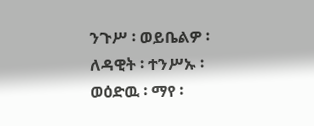ንጉሥ ፡ ወይቤልዎ ፡ ለዳዊት ፡ ተንሥኡ ፡ ወዕድዉ ፡ ማየ ፡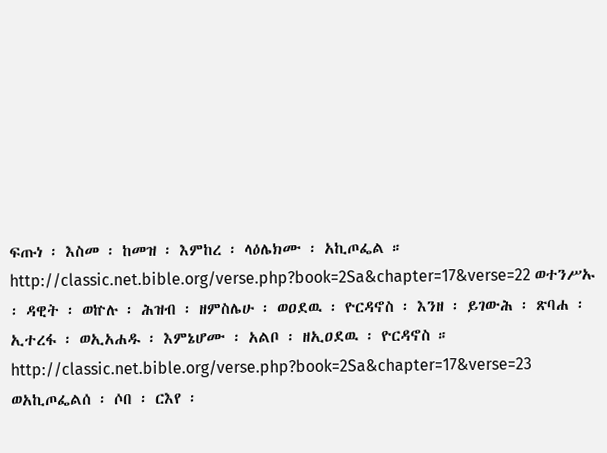ፍጡነ ፡ እስመ ፡ ከመዝ ፡ እምከረ ፡ ላዕሌክሙ ፡ አኪጦፌል ። http://classic.net.bible.org/verse.php?book=2Sa&chapter=17&verse=22 ወተንሥኡ ፡ ዳዊት ፡ ወኵሉ ፡ ሕዝብ ፡ ዘምስሌሁ ፡ ወዐደዉ ፡ ዮርዳኖስ ፡ እንዘ ፡ ይገውሕ ፡ ጽባሐ ፡ ኢተረፋ ፡ ወኢአሐዱ ፡ እምኔሆሙ ፡ አልቦ ፡ ዘኢዐደዉ ፡ ዮርዳኖስ ። http://classic.net.bible.org/verse.php?book=2Sa&chapter=17&verse=23 ወአኪጦፌልሰ ፡ ሶበ ፡ ርእየ ፡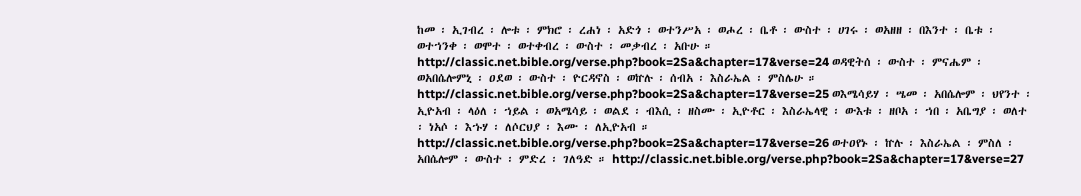ከመ ፡ ኢገብረ ፡ ሎቱ ፡ ምክሮ ፡ ረሐነ ፡ አድጎ ፡ ወተንሥአ ፡ ወሖረ ፡ ቤቶ ፡ ውስተ ፡ ሀገሩ ፡ ወአዘዘ ፡ በእንተ ፡ ቤቱ ፡ ወተኀንቀ ፡ ወሞተ ፡ ወተቀብረ ፡ ውስተ ፡ መቃብረ ፡ አቡሁ ። http://classic.net.bible.org/verse.php?book=2Sa&chapter=17&verse=24 ወዳዊትሰ ፡ ውስተ ፡ ምናሔም ፡ ወአበሴሎምኒ ፡ ዐደወ ፡ ውስተ ፡ ዮርዳኖስ ፡ ወኵሉ ፡ ሰብአ ፡ እስራኤል ፡ ምስሌሁ ። http://classic.net.bible.org/verse.php?book=2Sa&chapter=17&verse=25 ወእሜሳይሃ ፡ ሤመ ፡ አበሴሎም ፡ ህየንተ ፡ ኢዮአብ ፡ ላዕለ ፡ ኀይል ፡ ወአሜሳይ ፡ ወልደ ፡ ብእሲ ፡ ዘስሙ ፡ ኢዮቶር ፡ እስራኤላዊ ፡ ውእቱ ፡ ዘቦአ ፡ ኀበ ፡ አቤግያ ፡ ወለተ ፡ ነአሶ ፡ እኁሃ ፡ ለሶርህያ ፡ እሙ ፡ ለኢዮአብ ። http://classic.net.bible.org/verse.php?book=2Sa&chapter=17&verse=26 ወተዐየኑ ፡ ኵሉ ፡ እስራኤል ፡ ምስለ ፡ አበሴሎም ፡ ውስተ ፡ ምድረ ፡ ገለዓድ ። http://classic.net.bible.org/verse.php?book=2Sa&chapter=17&verse=27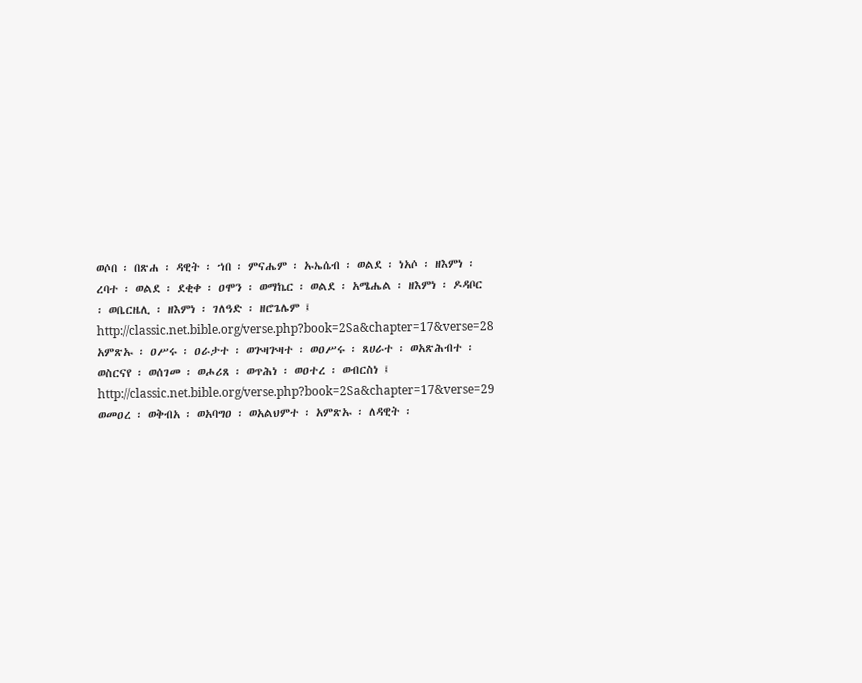ወሶበ ፡ በጽሐ ፡ ዳዊት ፡ ኀበ ፡ ምናሔም ፡ ኡኤሴብ ፡ ወልደ ፡ ነአሶ ፡ ዘእምነ ፡ ረባተ ፡ ወልደ ፡ ደቂቀ ፡ ዐሞን ፡ ወማኬር ፡ ወልደ ፡ አሜሔል ፡ ዘእምነ ፡ ዶዳቦር ፡ ወቤርዜሊ ፡ ዘእምነ ፡ ገለዓድ ፡ ዘሮጌሌም ፤ http://classic.net.bible.org/verse.php?book=2Sa&chapter=17&verse=28 አምጽኡ ፡ ዐሥሩ ፡ ዐራታተ ፡ ወጕዛጕዛተ ፡ ወዐሥሩ ፡ ጸሀራተ ፡ ወአጽሕብተ ፡ ወስርናየ ፡ ወሰገመ ፡ ወሖሪጸ ፡ ወጥሕነ ፡ ወዐተረ ፡ ወብርስነ ፤ http://classic.net.bible.org/verse.php?book=2Sa&chapter=17&verse=29 ወመዐረ ፡ ወቅብአ ፡ ወአባግዐ ፡ ወአልህምተ ፡ አምጽኡ ፡ ለዳዊት ፡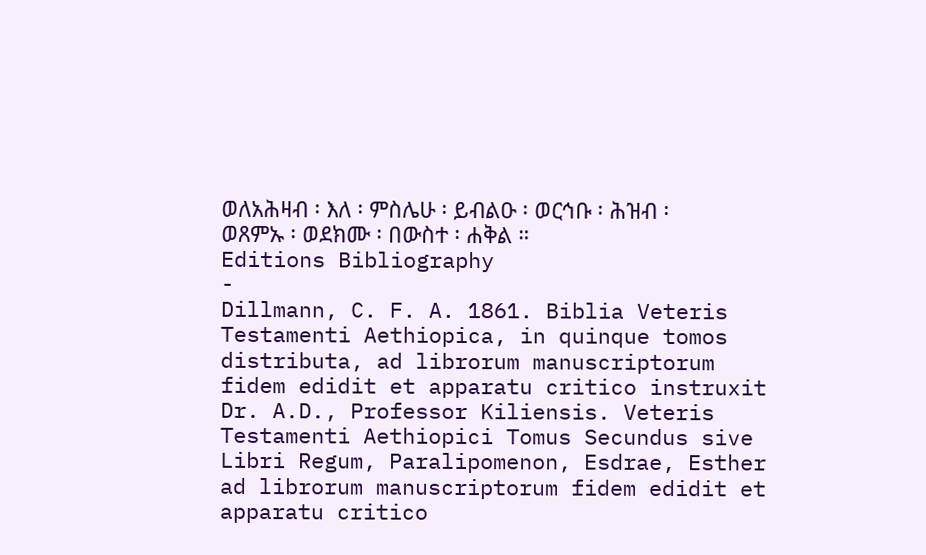ወለአሕዛብ ፡ እለ ፡ ምስሌሁ ፡ ይብልዑ ፡ ወርኅቡ ፡ ሕዝብ ፡ ወጸምኡ ፡ ወደክሙ ፡ በውስተ ፡ ሐቅል ።
Editions Bibliography
-
Dillmann, C. F. A. 1861. Biblia Veteris Testamenti Aethiopica, in quinque tomos distributa, ad librorum manuscriptorum fidem edidit et apparatu critico instruxit Dr. A.D., Professor Kiliensis. Veteris Testamenti Aethiopici Tomus Secundus sive Libri Regum, Paralipomenon, Esdrae, Esther ad librorum manuscriptorum fidem edidit et apparatu critico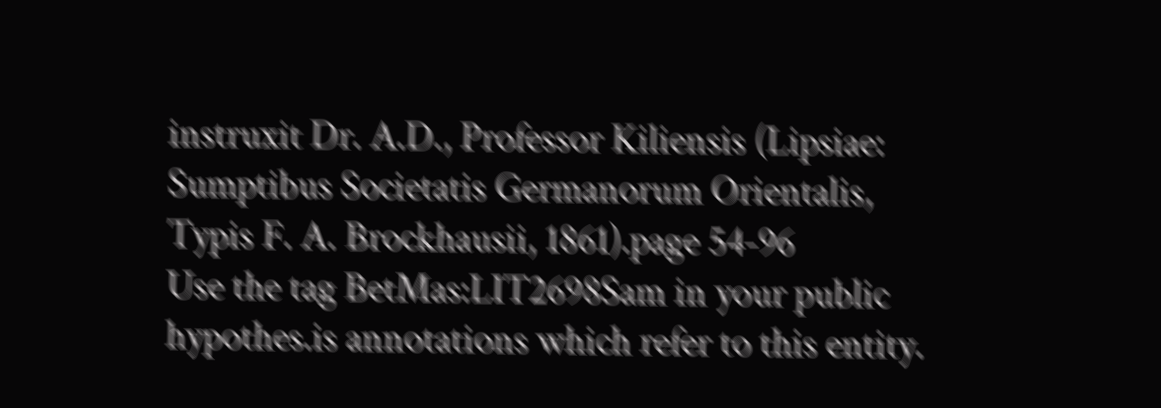instruxit Dr. A.D., Professor Kiliensis (Lipsiae: Sumptibus Societatis Germanorum Orientalis, Typis F. A. Brockhausii, 1861).page 54-96
Use the tag BetMas:LIT2698Sam in your public hypothes.is annotations which refer to this entity.